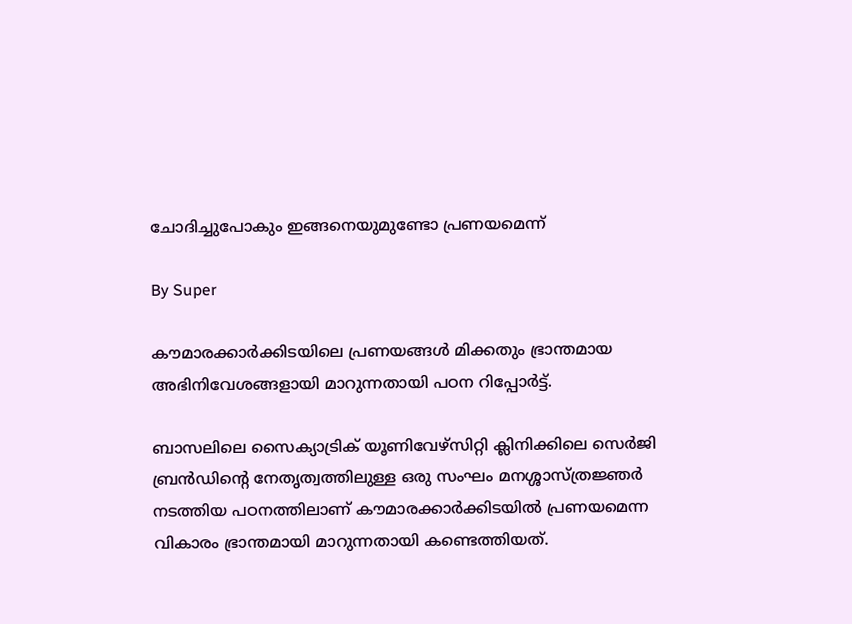ചോദിച്ചുപോകും ഇങ്ങനെയുമുണ്ടോ പ്രണയമെന്ന്‌

By Super

കൗമാരക്കാര്‍ക്കിടയിലെ പ്രണയങ്ങള്‍ മിക്കതും ഭ്രാന്തമായ അഭിനിവേശങ്ങളായി മാറുന്നതായി പഠന റിപ്പോര്‍ട്ട്‌.

ബാസലിലെ സൈക്യാട്രിക്‌ യൂണിവേഴ്‌സിറ്റി ക്ലിനിക്കിലെ സെര്‍ജി ബ്രന്‍ഡിന്റെ നേതൃത്വത്തിലുള്ള ഒരു സംഘം മനശ്ശാസ്‌ത്രജ്ഞര്‍ നടത്തിയ പഠനത്തിലാണ്‌ കൗമാരക്കാര്‍ക്കിടയില്‍ പ്രണയമെന്ന വികാരം ഭ്രാന്തമായി മാറുന്നതായി കണ്ടെത്തിയത്‌.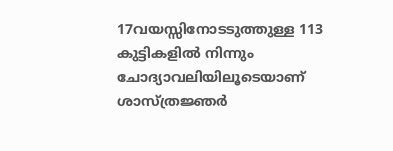17വയസ്സിനോടടുത്തുള്ള 113 കുട്ടികളില്‍ നിന്നും ചോദ്യാവലിയിലൂടെയാണ്‌ ശാസ്‌ത്രജ്ഞര്‍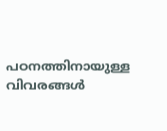പഠനത്തിനായുള്ള വിവരങ്ങള്‍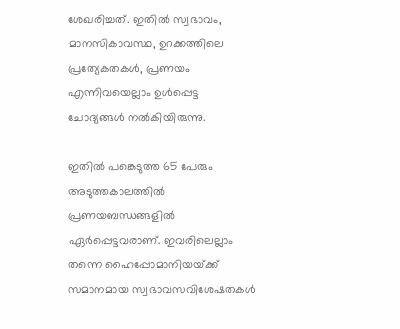ശേഖരിച്ചത്‌. ഇതില്‍ സ്വഭാവം, മാനസികാവസ്ഥ, ഉറക്കത്തിലെ പ്രത്യേകതകള്‍, പ്രണയം എന്നിവയെല്ലാം ഉള്‍പ്പെട്ട ചോദ്യങ്ങള്‍ നല്‍കിയിരുന്നു.

ഇതില്‍ പങ്കെടുത്ത 65 പേരും അടുത്തകാലത്തില്‍ പ്രണയബന്ധങ്ങളില്‍ ഏര്‍പ്പെട്ടവരാണ്‌. ഇവരിലെല്ലാം തന്നെ ഹൈപ്പോമാനിയയ്‌ക്ക്‌ സമാനമായ സ്വഭാവസവിശേഷതകള്‍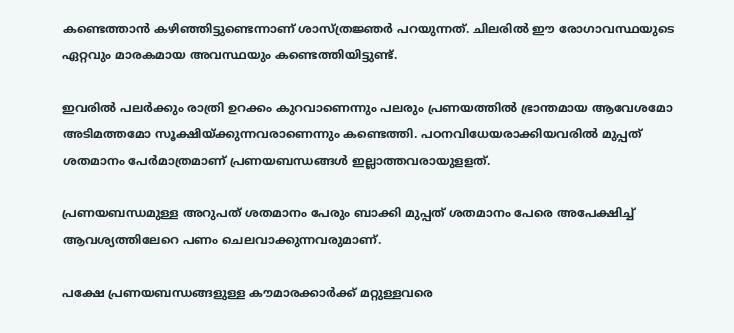കണ്ടെത്താന്‍ കഴിഞ്ഞിട്ടുണ്ടെന്നാണ്‌ ശാസ്‌ത്രജ്ഞര്‍ പറയുന്നത്‌. ചിലരില്‍ ഈ രോഗാവസ്ഥയുടെ ഏറ്റവും മാരകമായ അവസ്ഥയും കണ്ടെത്തിയിട്ടുണ്ട്‌.

ഇവരില്‍ പലര്‍ക്കും രാത്രി ഉറക്കം കുറവാണെന്നും പലരും പ്രണയത്തില്‍ ഭ്രാന്തമായ ആവേശമോ അടിമത്തമോ സൂക്ഷിയ്‌ക്കുന്നവരാണെന്നും കണ്ടെത്തി. പഠനവിധേയരാക്കിയവരില്‍ മുപ്പത്‌ ശതമാനം പേര്‍മാത്രമാണ്‌ പ്രണയബന്ധങ്ങള്‍ ഇല്ലാത്തവരായുളളത്.

പ്രണയബന്ധമുള്ള അറുപത്‌ ശതമാനം പേരും ബാക്കി മുപ്പത്‌ ശതമാനം പേരെ അപേക്ഷിച്ച്‌ ആവശ്യത്തിലേറെ പണം ചെലവാക്കുന്നവരുമാണ്‌.

പക്ഷേ പ്രണയബന്ധങ്ങളുള്ള കൗമാരക്കാര്‍ക്ക്‌ മറ്റുള്ളവരെ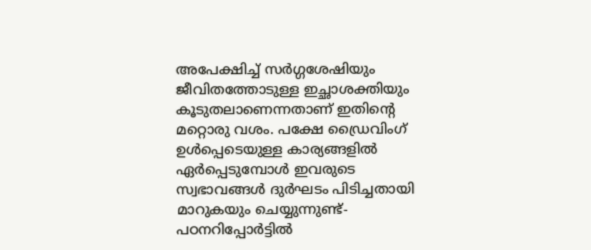അപേക്ഷിച്ച്‌ സര്‍ഗ്ഗശേഷിയും ജീവിതത്തോടുള്ള ഇച്ഛാശക്തിയും കൂടുതലാണെന്നതാണ്‌ ഇതിന്റെ മറ്റൊരു വശം. പക്ഷേ ഡ്രൈവിംഗ്‌ ഉള്‍പ്പെടെയുള്ള കാര്യങ്ങളില്‍ ഏര്‍പ്പെടുമ്പോള്‍ ഇവരുടെ സ്വഭാവങ്ങള്‍ ദുര്‍ഘടം പിടിച്ചതായി മാറുകയും ചെയ്യുന്നുണ്ട്‌- പഠനറിപ്പോര്‍ട്ടില്‍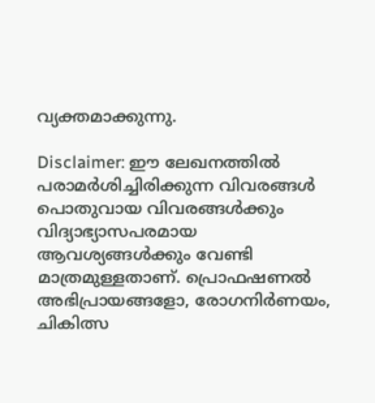വ്യക്തമാക്കുന്നു.

Disclaimer: ഈ ലേഖനത്തില്‍ പരാമര്‍ശിച്ചിരിക്കുന്ന വിവരങ്ങള്‍ പൊതുവായ വിവരങ്ങള്‍ക്കും വിദ്യാഭ്യാസപരമായ ആവശ്യങ്ങള്‍ക്കും വേണ്ടി മാത്രമുള്ളതാണ്. പ്രൊഫഷണല്‍ അഭിപ്രായങ്ങളോ, രോഗനിര്‍ണയം, ചികിത്സ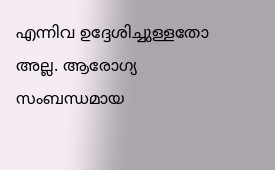എന്നിവ ഉദ്ദേശിച്ചുള്ളതോ അല്ല. ആരോഗ്യ സംബന്ധമായ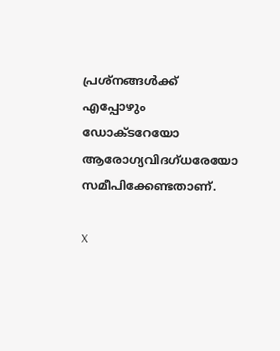പ്രശ്‌നങ്ങള്‍ക്ക് എപ്പോഴും ഡോക്ടറേയോ ആരോഗ്യവിദഗ്ധരേയോ സമീപിക്കേണ്ടതാണ്.

X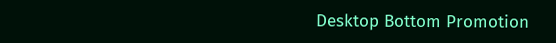Desktop Bottom Promotion